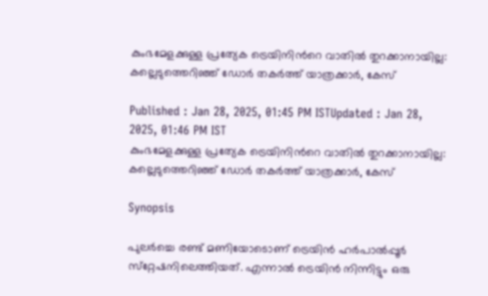കുംഭമേളക്കുള്ള പ്രത്യേക ട്രെയിനിന്‍റെ വാതില്‍ തുറക്കാനായില്ല: കല്ലെടുത്തെറിഞ്ഞ് ഡോർ തകർത്ത് യാത്രക്കാർ, കേസ്

Published : Jan 28, 2025, 01:45 PM ISTUpdated : Jan 28, 2025, 01:46 PM IST
കുംഭമേളക്കുള്ള പ്രത്യേക ട്രെയിനിന്‍റെ വാതില്‍ തുറക്കാനായില്ല: കല്ലെടുത്തെറിഞ്ഞ് ഡോർ തകർത്ത് യാത്രക്കാർ, കേസ്

Synopsis

പുലർച്ചെ രണ്ട് മണിയോടൊണ് ട്രെയിൻ ഹര്‍പാല്‍പ്പൂര്‍ സ്‌റ്റേഷനിലെത്തിയത്. എന്നാൽ ട്രെയിൻ നിന്നിട്ടും ഒരു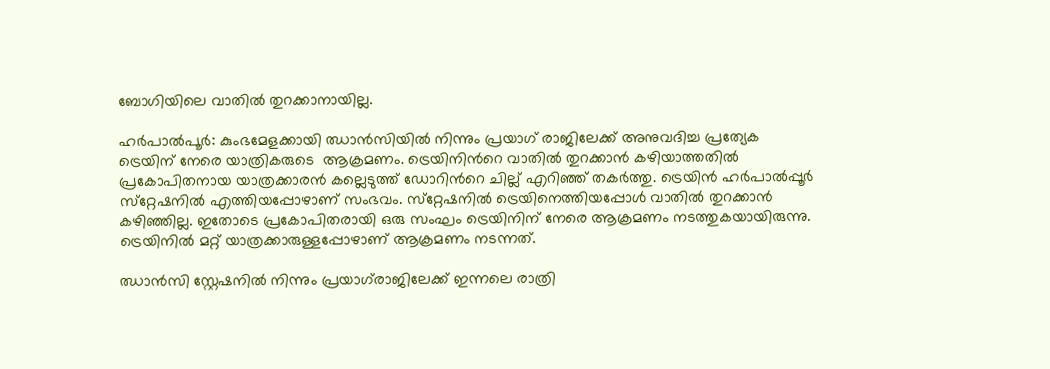ബോഗിയിലെ വാതിൽ തുറക്കാനായില്ല.

ഹര്‍പാല്‍പൂര്‍: കുംഭമേളക്കായി ഝാന്‍സിയില്‍ നിന്നും പ്രയാഗ് രാജിലേക്ക് അനുവദിച്ച പ്രത്യേക ട്രെയിന് നേരെ യാത്രികരുടെ  ആക്രമണം. ട്രെയിനിന്‍റെ വാതില്‍ തുറക്കാന്‍ കഴിയാത്തതില്‍ പ്രകോപിതനായ യാത്രക്കാരൻ കല്ലെടുത്ത് ഡോറിന്‍റെ ചില്ല് എറിഞ്ഞ് തകർത്തു. ട്രെയിൻ ഹര്‍പാല്‍പ്പൂര്‍ സ്‌റ്റേഷനില്‍ എത്തിയപ്പോഴാണ് സംഭവം. സ്‌റ്റേഷനില്‍ ട്രെയിനെത്തിയപ്പോള്‍ വാതില്‍ തുറക്കാന്‍ കഴിഞ്ഞില്ല. ഇതോടെ പ്രകോപിതരായി ഒരു സംഘം ട്രെയിനിന് നേരെ ആക്രമണം നടത്തുകയായിരുന്നു. ട്രെയിനിൽ മറ്റ് യാത്രക്കാരുള്ളപ്പോഴാണ് ആക്രമണം നടന്നത്.

ഝാന്‍സി സ്റ്റേഷനില്‍ നിന്നും പ്രയാഗ്‌രാജിലേക്ക് ഇന്നലെ രാത്രി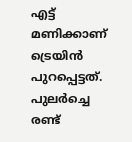എട്ട് മണിക്കാണ് ട്രെയിന്‍ പുറപ്പെട്ടത്. പുലർച്ചെ രണ്ട്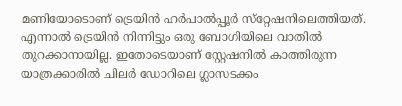മണിയോടൊണ് ട്രെയിൻ ഹര്‍പാല്‍പ്പൂര്‍ സ്‌റ്റേഷനിലെത്തിയത്. എന്നാൽ ട്രെയിൻ നിന്നിട്ടും ഒരു ബോഗിയിലെ വാതിൽ തുറക്കാനായില്ല. ഇതോടെയാണ് സ്റ്റേഷനിൽ കാത്തിരുന്ന യാത്രക്കാരിൽ ചിലർ ഡോറിലെ ഗ്ലാസടക്കം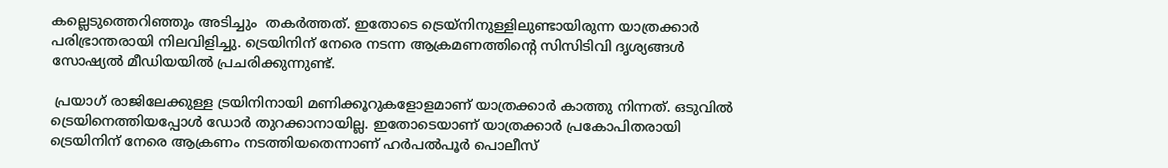കല്ലെടുത്തെറിഞ്ഞും അടിച്ചും  തകർത്തത്. ഇതോടെ ട്രെയ്നിനുള്ളിലുണ്ടായിരുന്ന യാത്രക്കാർ പരിഭ്രാന്തരായി നിലവിളിച്ചു. ട്രെയിനിന് നേരെ നടന്ന ആക്രമണത്തിന്‍റെ സിസിടിവി ദൃശ്യങ്ങൾ സോഷ്യൽ മീഡിയയിൽ പ്രചരിക്കുന്നുണ്ട്.

 പ്രയാഗ് രാജിലേക്കുള്ള ട്രയിനിനായി മണിക്കൂറുകളോളമാണ് യാത്രക്കാർ കാത്തു നിന്നത്. ഒടുവിൽ ട്രെയിനെത്തിയപ്പോൾ ഡോർ തുറക്കാനായില്ല. ഇതോടെയാണ് യാത്രക്കാർ പ്രകോപിതരായി ട്രെയിനിന് നേരെ ആക്രണം നടത്തിയതെന്നാണ് ഹര്‍പല്‍പൂര്‍ പൊലീസ്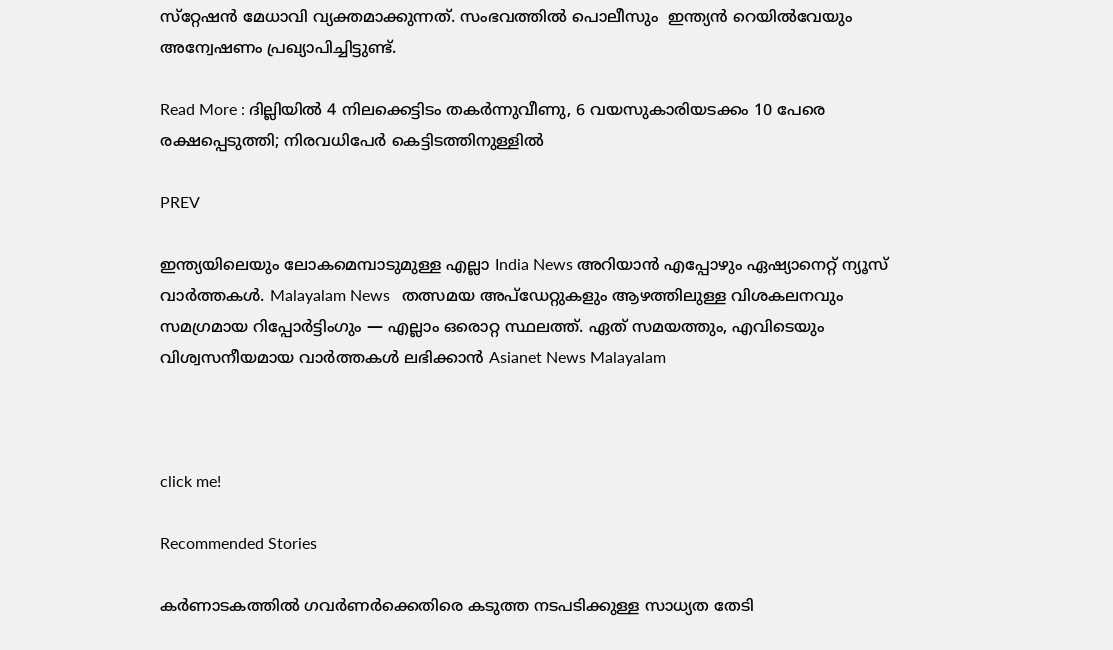സ്‌റ്റേഷന്‍ മേധാവി വ്യക്തമാക്കുന്നത്. സംഭവത്തിൽ പൊലീസും  ഇന്ത്യൻ റെയിൽവേയും അന്വേഷണം പ്രഖ്യാപിച്ചിട്ടുണ്ട്.

Read More : ദില്ലിയിൽ 4 നിലക്കെട്ടിടം തകർന്നുവീണു, 6 വയസുകാരിയടക്കം 10 പേരെ രക്ഷപ്പെടുത്തി; നിരവധിപേർ കെട്ടിടത്തിനുള്ളിൽ

PREV

ഇന്ത്യയിലെയും ലോകമെമ്പാടുമുള്ള എല്ലാ India News അറിയാൻ എപ്പോഴും ഏഷ്യാനെറ്റ് ന്യൂസ് വാർത്തകൾ. Malayalam News   തത്സമയ അപ്‌ഡേറ്റുകളും ആഴത്തിലുള്ള വിശകലനവും സമഗ്രമായ റിപ്പോർട്ടിംഗും — എല്ലാം ഒരൊറ്റ സ്ഥലത്ത്. ഏത് സമയത്തും, എവിടെയും വിശ്വസനീയമായ വാർത്തകൾ ലഭിക്കാൻ Asianet News Malayalam



click me!

Recommended Stories

കർണാടകത്തിൽ ഗവർണർക്കെതിരെ കടുത്ത നടപടിക്കുള്ള സാധ്യത തേടി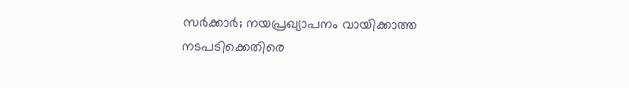സർക്കാർ; നയപ്രഖ്യാപനം വായിക്കാത്ത നടപടിക്കെതിരെ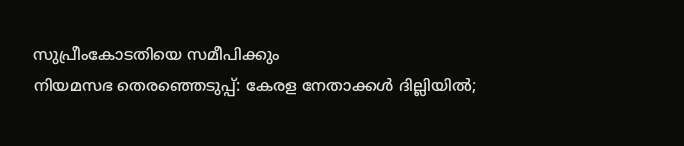സുപ്രീംകോടതിയെ സമീപിക്കും
നിയമസഭ തെരഞ്ഞെടുപ്പ്: കേരള നേതാക്കള്‍ ദില്ലിയില്‍;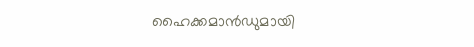ഹൈക്കമാന്‍ഡുമായി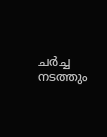ചർച്ച നടത്തും